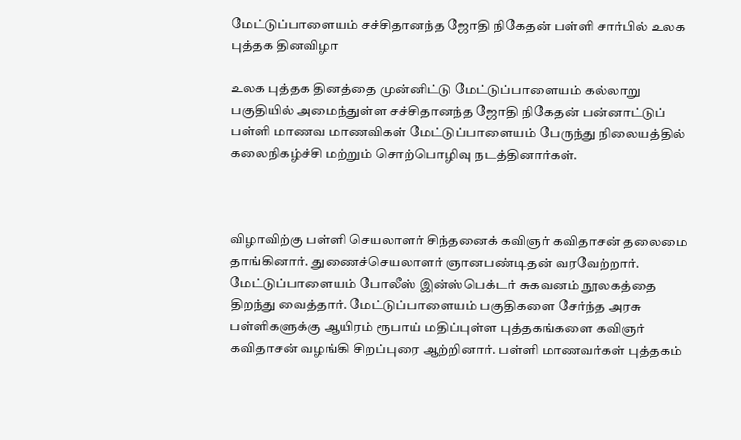மேட்டுப்பாளையம் சச்சிதானந்த ஜோதி நிகேதன் பள்ளி சார்பில் உலக புத்தக தினவிழா

உலக புத்தக தினத்தை முன்னிட்டு மேட்டுப்பாளையம் கல்லாறு பகுதியில் அமைந்துள்ள சச்சிதானந்த ஜோதி நிகேதன் பன்னாட்டுப் பள்ளி மாணவ மாணவிகள் மேட்டுப்பாளையம் பேருந்து நிலையத்தில் கலைநிகழ்ச்சி மற்றும் சொற்பொழிவு நடத்தினார்கள்.



விழாவிற்கு பள்ளி செயலாளர் சிந்தனைக் கவிஞர் கவிதாசன் தலைமை தாங்கினார். துணைச்செயலாளர் ஞானபண்டிதன் வரவேற்றார். மேட்டுப்பாளையம் போலீஸ் இன்ஸ்பெக்டர் சுகவனம் நூலகத்தை திறந்து வைத்தார். மேட்டுப்பாளையம் பகுதிகளை சேர்ந்த அரசு பள்ளிகளுக்கு ஆயிரம் ரூபாய் மதிப்புள்ள புத்தகங்களை கவிஞர் கவிதாசன் வழங்கி சிறப்புரை ஆற்றினார். பள்ளி மாணவர்கள் புத்தகம்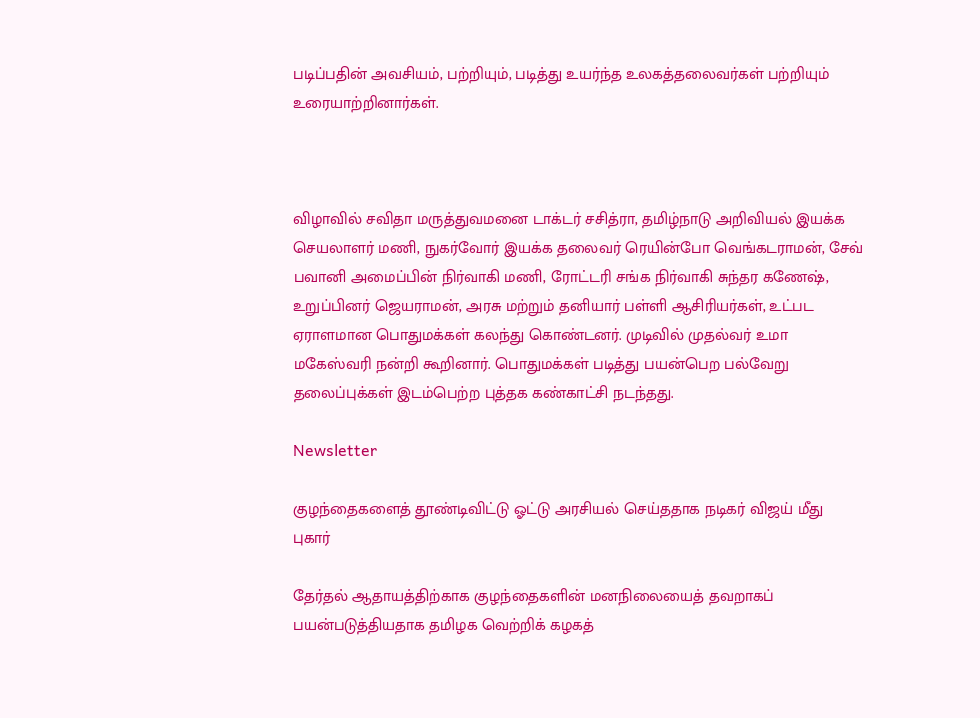படிப்பதின் அவசியம், பற்றியும், படித்து உயர்ந்த உலகத்தலைவர்கள் பற்றியும் உரையாற்றினார்கள்.



விழாவில் சவிதா மருத்துவமனை டாக்டர் சசித்ரா, தமிழ்நாடு அறிவியல் இயக்க செயலாளர் மணி, நுகர்வோர் இயக்க தலைவர் ரெயின்போ வெங்கடராமன், சேவ் பவானி அமைப்பின் நிர்வாகி மணி, ரோட்டரி சங்க நிர்வாகி சுந்தர கணேஷ், உறுப்பினர் ஜெயராமன், அரசு மற்றும் தனியார் பள்ளி ஆசிரியர்கள், உட்பட ஏராளமான பொதுமக்கள் கலந்து கொண்டனர். முடிவில் முதல்வர் உமா மகேஸ்வரி நன்றி கூறினார். பொதுமக்கள் படித்து பயன்பெற பல்வேறு தலைப்புக்கள் இடம்பெற்ற புத்தக கண்காட்சி நடந்தது.

Newsletter

குழந்தைகளைத் தூண்டிவிட்டு ஓட்டு அரசியல் செய்ததாக நடிகர் விஜய் மீது புகார்

தேர்தல் ஆதாயத்திற்காக குழந்தைகளின் மனநிலையைத் தவறாகப் பயன்படுத்தியதாக தமிழக வெற்றிக் கழகத்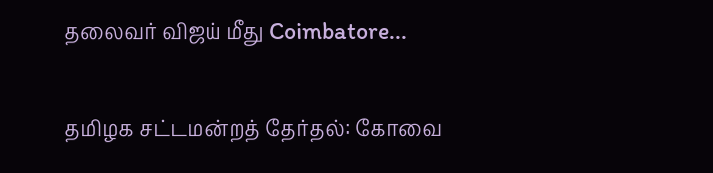தலைவர் விஜய் மீது Coimbatore...

தமிழக சட்டமன்றத் தேர்தல்: கோவை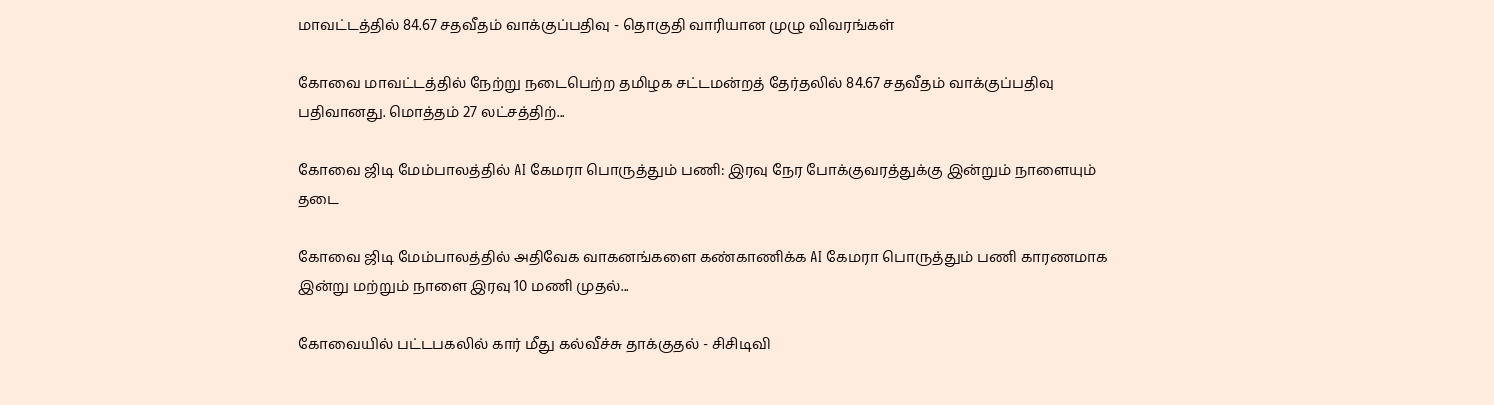மாவட்டத்தில் 84.67 சதவீதம் வாக்குப்பதிவு - தொகுதி வாரியான முழு விவரங்கள்

கோவை மாவட்டத்தில் நேற்று நடைபெற்ற தமிழக சட்டமன்றத் தேர்தலில் 84.67 சதவீதம் வாக்குப்பதிவு பதிவானது. மொத்தம் 27 லட்சத்திற்...

கோவை ஜிடி மேம்பாலத்தில் AI கேமரா பொருத்தும் பணி: இரவு நேர போக்குவரத்துக்கு இன்றும் நாளையும் தடை

கோவை ஜிடி மேம்பாலத்தில் அதிவேக வாகனங்களை கண்காணிக்க AI கேமரா பொருத்தும் பணி காரணமாக இன்று மற்றும் நாளை இரவு 10 மணி முதல்...

கோவையில் பட்டபகலில் கார் மீது கல்வீச்சு தாக்குதல் - சிசிடிவி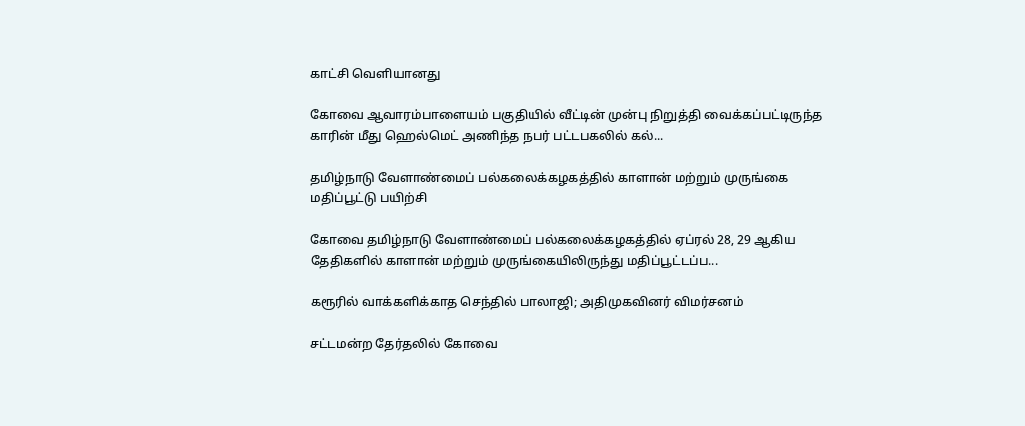காட்சி வெளியானது

கோவை ஆவாரம்பாளையம் பகுதியில் வீட்டின் முன்பு நிறுத்தி வைக்கப்பட்டிருந்த காரின் மீது ஹெல்மெட் அணிந்த நபர் பட்டபகலில் கல்...

தமிழ்நாடு வேளாண்மைப் பல்கலைக்கழகத்தில் காளான் மற்றும் முருங்கை மதிப்பூட்டு பயிற்சி

கோவை தமிழ்நாடு வேளாண்மைப் பல்கலைக்கழகத்தில் ஏப்ரல் 28, 29 ஆகிய தேதிகளில் காளான் மற்றும் முருங்கையிலிருந்து மதிப்பூட்டப்ப...

கரூரில் வாக்களிக்காத செந்தில் பாலாஜி; அதிமுகவினர் விமர்சனம்

சட்டமன்ற தேர்தலில் கோவை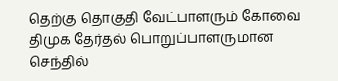தெற்கு தொகுதி வேட்பாளரும் கோவை திமுக தேர்தல் பொறுப்பாளருமான செந்தில்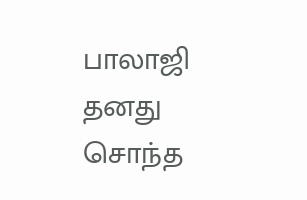பாலாஜி தனது சொந்த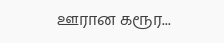ஊரான கரூர...